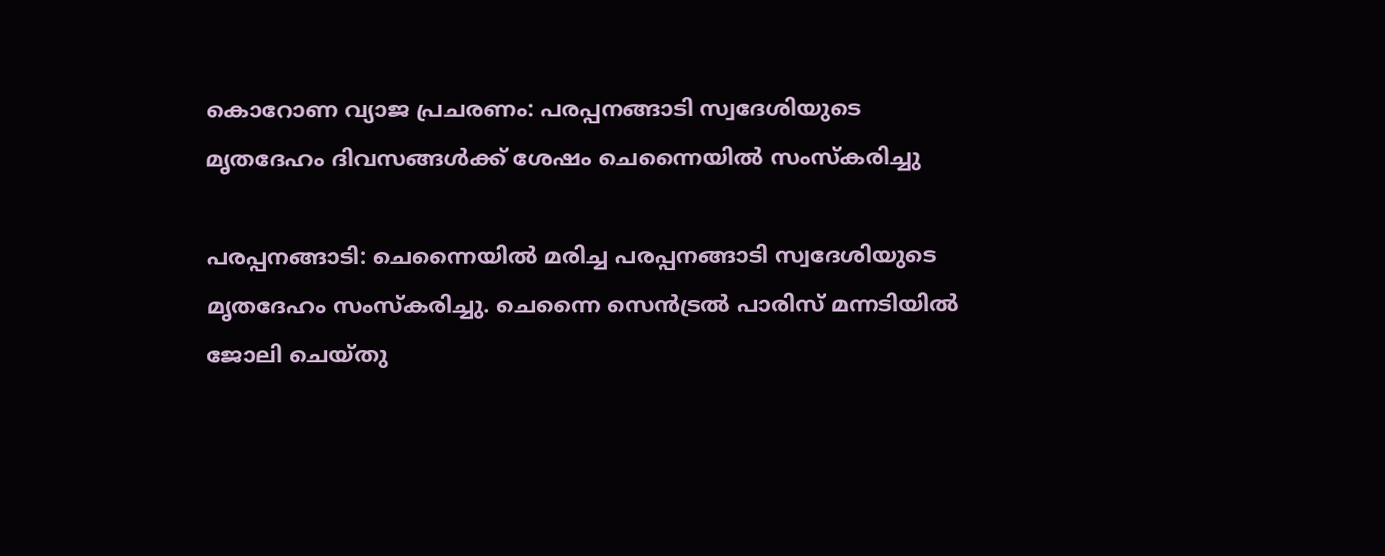കൊറോണ വ്യാജ പ്രചരണം: പരപ്പനങ്ങാടി സ്വദേശിയുടെ മൃതദേഹം ദിവസങ്ങള്‍ക്ക് ശേഷം ചെന്നൈയില്‍ സംസ്‌കരിച്ചു

പരപ്പനങ്ങാടി: ചെന്നൈയില്‍ മരിച്ച പരപ്പനങ്ങാടി സ്വദേശിയുടെ മൃതദേഹം സംസ്‌കരിച്ചു. ചെന്നൈ സെന്‍ട്രല്‍ പാരിസ് മന്നടിയില്‍ ജോലി ചെയ്തു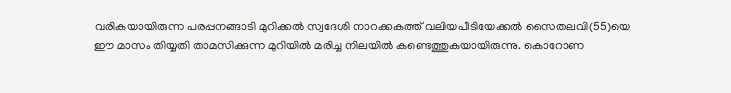വരികയായിരുന്ന പരപ്പനങ്ങാടി മുറിക്കല്‍ സ്വദേശി നാറക്കകത്ത് വലിയപീടിയേക്കല്‍ സൈതലവി(55)യെ ഈ മാസം തിയ്യതി താമസിക്കുന്ന മുറിയില്‍ മരിച്ച നിലയില്‍ കണ്ടെത്തുകയായിരുന്നു. കൊറോണ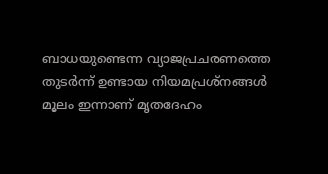ബാധയുണ്ടെന്ന വ്യാജപ്രചരണത്തെ തുടര്‍ന്ന് ഉണ്ടായ നിയമപ്രശ്‌നങ്ങള്‍ മൂലം ഇന്നാണ് മൃതദേഹം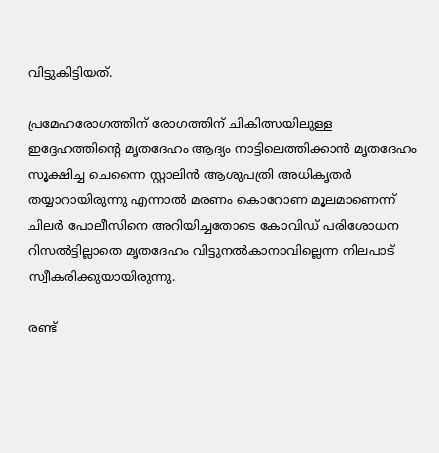വിട്ടുകിട്ടിയത്.

പ്രമേഹരോഗത്തിന് രോഗത്തിന് ചികിത്സയിലുള്ള ഇദ്ദേഹത്തിന്റെ മൃതദേഹം ആദ്യം നാട്ടിലെത്തിക്കാന്‍ മൃതദേഹം സൂക്ഷിച്ച ചെന്നൈ സ്റ്റാലിന്‍ ആശുപത്രി അധികൃതര്‍ തയ്യാറായിരുന്നു എന്നാല്‍ മരണം കൊറോണ മൂലമാണെന്ന് ചിലര്‍ പോലീസിനെ അറിയിച്ചതോടെ കോവിഡ് പരിശോധന റിസല്‍ട്ടില്ലാതെ മൃതദേഹം വിട്ടുനല്‍കാനാവില്ലെന്ന നിലപാട് സ്വീകരിക്കുയായിരുന്നു.

രണ്ട്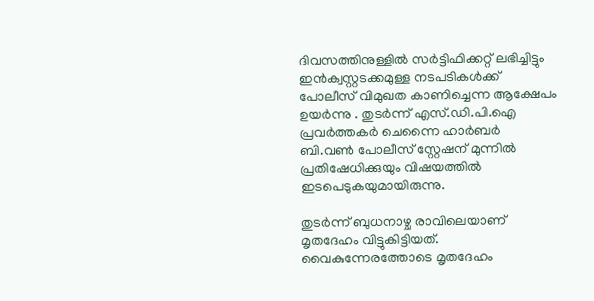ദിവസത്തിനുള്ളില്‍ സര്‍ട്ടിഫിക്കറ്റ് ലഭിച്ചിട്ടും ഇന്‍ക്വസ്റ്റടക്കമുള്ള നടപടികള്‍ക്ക് പോലീസ് വിമുഖത കാണിച്ചെന്ന ആക്ഷേപം ഉയര്‍ന്നു . തുടര്‍ന്ന് എസ്.ഡി.പി.ഐ പ്രവര്‍ത്തകര്‍ ചെന്നൈ ഹാര്‍ബര്‍ ബി.വണ്‍ പോലീസ് സ്റ്റേഷന് മുന്നില്‍ പ്രതിഷേധിക്കുയും വിഷയത്തില്‍ ഇടപെടുകയുമായിരുന്നു.

തുടര്‍ന്ന് ബുധനാഴ്ച രാവിലെയാണ് മൃതദേഹം വിട്ടുകിട്ടിയത്. വൈകുന്നേരത്തോടെ മൃതദേഹം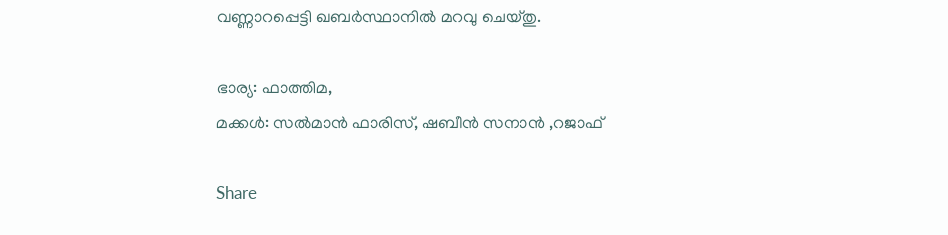വണ്ണാറപ്പെട്ടി ഖബര്‍സ്ഥാനില്‍ മറവു ചെയ്തു.

ഭാര്യ: ഫാത്തിമ,
മക്കള്‍: സല്‍മാന്‍ ഫാരിസ്, ഷബീന്‍ സനാന്‍ ,റജാഫ്

Share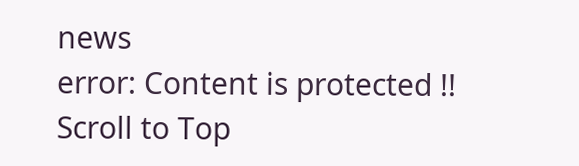news
error: Content is protected !!
Scroll to Top